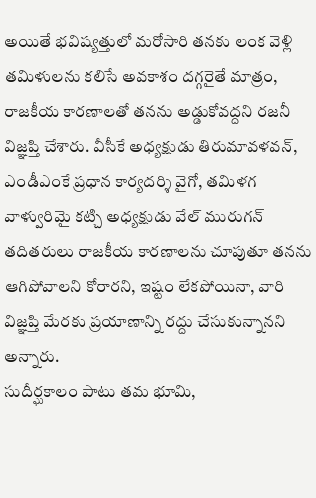అయితే భవిష్యత్తులో మరోసారి తనకు లంక వెళ్లి తమిళులను కలిసే అవకాశం దగ్గరైతే మాత్రం, రాజకీయ కారణాలతో తనను అడ్డుకోవద్దని రజనీ విజ్ఞప్తి చేశారు. వీసీకే అధ్యక్షుడు తిరుమావళవన్, ఎండీఎంకే ప్రధాన కార్యదర్శి వైగో, తమిళగ వాళ్వురిమై కట్చి అధ్యక్షుడు వేల్ మురుగన్ తదితరులు రాజకీయ కారణాలను చూపుతూ తనను ఆగిపోవాలని కోరారని, ఇష్టం లేకపోయినా, వారి విజ్ఞప్తి మేరకు ప్రయాణాన్ని రద్దు చేసుకున్నానని అన్నారు.
సుదీర్ఘకాలం పాటు తమ భూమి,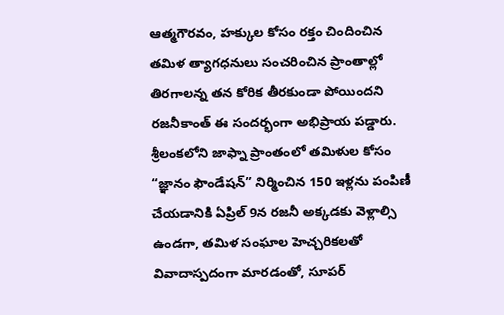ఆత్మగౌరవం, హక్కుల కోసం రక్తం చిందించిన తమిళ త్యాగధనులు సంచరించిన ప్రాంతాల్లో తిరగాలన్న తన కోరిక తీరకుండా పోయిందని రజనీకాంత్ ఈ సందర్భంగా అభిప్రాయ పడ్డారు. శ్రీలంకలోని జాఫ్నా ప్రాంతంలో తమిళుల కోసం “జ్ఞానం ఫౌండేషన్” నిర్మించిన 150 ఇళ్లను పంపిణీ చేయడానికి ఏప్రిల్ 9న రజనీ అక్కడకు వెళ్లాల్సి ఉండగా, తమిళ సంఘాల హెచ్చరికలతో వివాదాస్పదంగా మారడంతో, సూపర్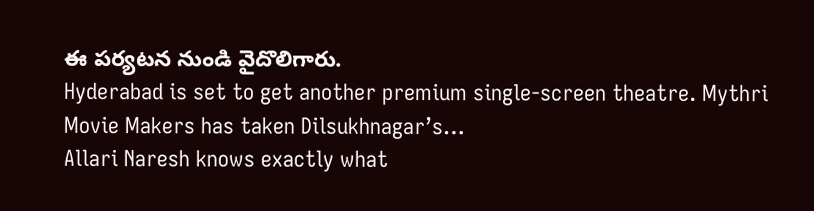ఈ పర్యటన నుండి వైదొలిగారు.
Hyderabad is set to get another premium single-screen theatre. Mythri Movie Makers has taken Dilsukhnagar’s…
Allari Naresh knows exactly what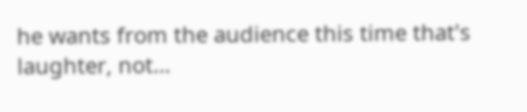he wants from the audience this time that's laughter, not…